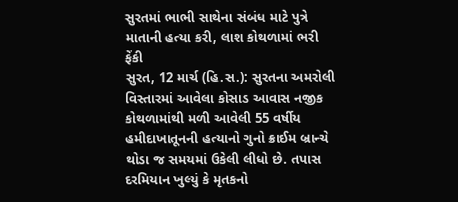સુરતમાં ભાભી સાથેના સંબંધ માટે પુત્રે માતાની હત્યા કરી, લાશ કોથળામાં ભરી ફેંકી
સુરત, 12 માર્ચ (હિ.સ.): સુરતના અમરોલી વિસ્તારમાં આવેલા કોસાડ આવાસ નજીક કોથળામાંથી મળી આવેલી 55 વર્ષીય હમીદાખાતૂનની હત્યાનો ગુનો ક્રાઈમ બ્રાન્ચે થોડા જ સમયમાં ઉકેલી લીધો છે. તપાસ દરમિયાન ખુલ્યું કે મૃતકનો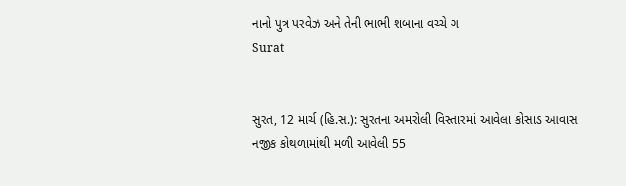નાનો પુત્ર પરવેઝ અને તેની ભાભી શબાના વચ્ચે ગ
Surat


સુરત, 12 માર્ચ (હિ.સ.): સુરતના અમરોલી વિસ્તારમાં આવેલા કોસાડ આવાસ નજીક કોથળામાંથી મળી આવેલી 55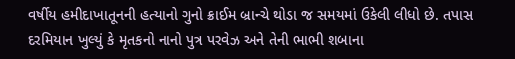વર્ષીય હમીદાખાતૂનની હત્યાનો ગુનો ક્રાઈમ બ્રાન્ચે થોડા જ સમયમાં ઉકેલી લીધો છે. તપાસ દરમિયાન ખુલ્યું કે મૃતકનો નાનો પુત્ર પરવેઝ અને તેની ભાભી શબાના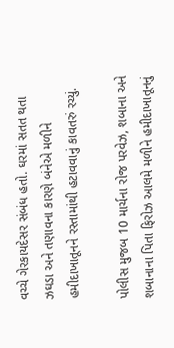વચ્ચે ગેરકાયદેસર સંબંધ હતો. ઘરમાં સતત થતા ઝઘડા અને તણાવના કારણે બંનેએ મળીને હમીદાખાતૂનને રસ્તામાંથી હટાવવાનું કાવતરું રચ્યું.

પોલીસ મુજબ 10 માર્ચના રોજ પરવેઝ, શબાના અને શબાનાના પિતા ફિરોઝ આલમે મળીને હમીદાખાતૂનનું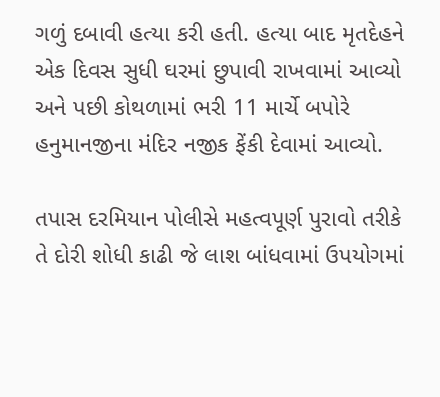ગળું દબાવી હત્યા કરી હતી. હત્યા બાદ મૃતદેહને એક દિવસ સુધી ઘરમાં છુપાવી રાખવામાં આવ્યો અને પછી કોથળામાં ભરી 11 માર્ચે બપોરે હનુમાનજીના મંદિર નજીક ફેંકી દેવામાં આવ્યો.

તપાસ દરમિયાન પોલીસે મહત્વપૂર્ણ પુરાવો તરીકે તે દોરી શોધી કાઢી જે લાશ બાંધવામાં ઉપયોગમાં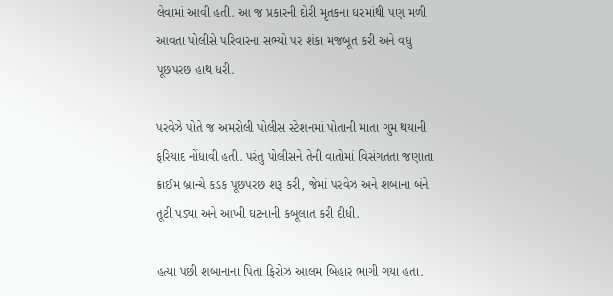લેવામાં આવી હતી. આ જ પ્રકારની દોરી મૃતકના ઘરમાંથી પણ મળી આવતા પોલીસે પરિવારના સભ્યો પર શંકા મજબૂત કરી અને વધુ પૂછપરછ હાથ ધરી.

પરવેઝે પોતે જ અમરોલી પોલીસ સ્ટેશનમાં પોતાની માતા ગુમ થયાની ફરિયાદ નોંધાવી હતી. પરંતુ પોલીસને તેની વાતોમાં વિસંગતતા જણાતા ક્રાઈમ બ્રાન્ચે કડક પૂછપરછ શરૂ કરી, જેમાં પરવેઝ અને શબાના બંને તૂટી પડ્યા અને આખી ઘટનાની કબૂલાત કરી દીધી.

હત્યા પછી શબાનાના પિતા ફિરોઝ આલમ બિહાર ભાગી ગયા હતા.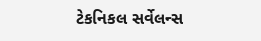ટેકનિકલ સર્વેલન્સ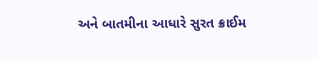અને બાતમીના આધારે સુરત ક્રાઈમ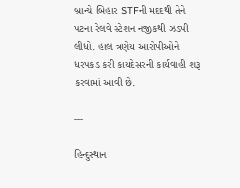બ્રાન્ચે બિહાર STFની મદદથી તેને પટના રેલવે સ્ટેશન નજીકથી ઝડપી લીધો. હાલ ત્રણેય આરોપીઓને ધરપકડ કરી કાયદેસરની કાર્યવાહી શરૂ કરવામાં આવી છે.

---

હિન્દુસ્થાન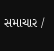સમાચાર /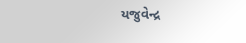યજુવેન્દ્ર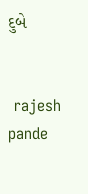દુબે


 rajesh pande